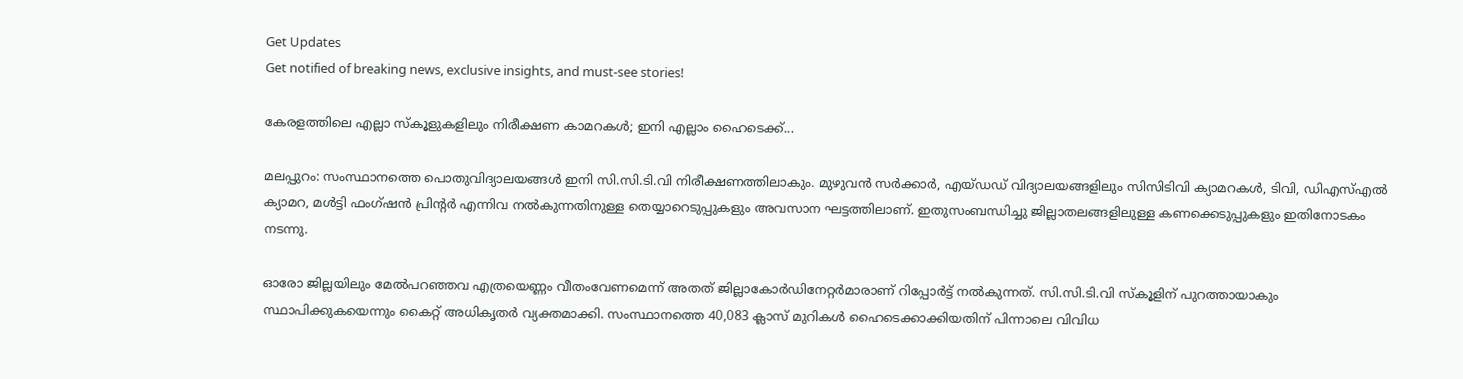Get Updates
Get notified of breaking news, exclusive insights, and must-see stories!

കേരളത്തിലെ എല്ലാ സ്കൂളുകളിലും നിരീക്ഷണ കാമറകൾ; ഇനി എല്ലാം ഹൈടെക്ക്...

മലപ്പുറം: സംസ്ഥാനത്തെ പൊതുവിദ്യാലയങ്ങള്‍ ഇനി സി.സി.ടി.വി നിരീക്ഷണത്തിലാകും. മുഴുവന്‍ സര്‍ക്കാര്‍, എയ്ഡഡ് വിദ്യാലയങ്ങളിലും സിസിടിവി ക്യാമറകള്‍, ടിവി, ഡിഎസ്എല്‍ ക്യാമറ, മള്‍ട്ടി ഫംഗ്ഷന്‍ പ്രിന്റര്‍ എന്നിവ നല്‍കുന്നതിനുള്ള തെയ്യാറെടുപ്പുകളും അവസാന ഘട്ടത്തിലാണ്. ഇതുസംബന്ധിച്ചു ജില്ലാതലങ്ങളിലുള്ള കണക്കെടുപ്പുകളും ഇതിനോടകം നടന്നു.

ഓരോ ജില്ലയിലും മേല്‍പറഞ്ഞവ എത്രയെണ്ണം വീതംവേണമെന്ന് അതത് ജില്ലാകോര്‍ഡിനേറ്റര്‍മാരാണ് റിപ്പോര്‍ട്ട് നല്‍കുന്നത്. സി.സി.ടി.വി സ്‌കൂളിന് പുറത്തായാകും സ്ഥാപിക്കുകയെന്നും കൈറ്റ് അധികൃതര്‍ വ്യക്തമാക്കി. സംസ്ഥാനത്തെ 40,083 ക്ലാസ് മുറികള്‍ ഹൈടെക്കാക്കിയതിന് പിന്നാലെ വിവിധ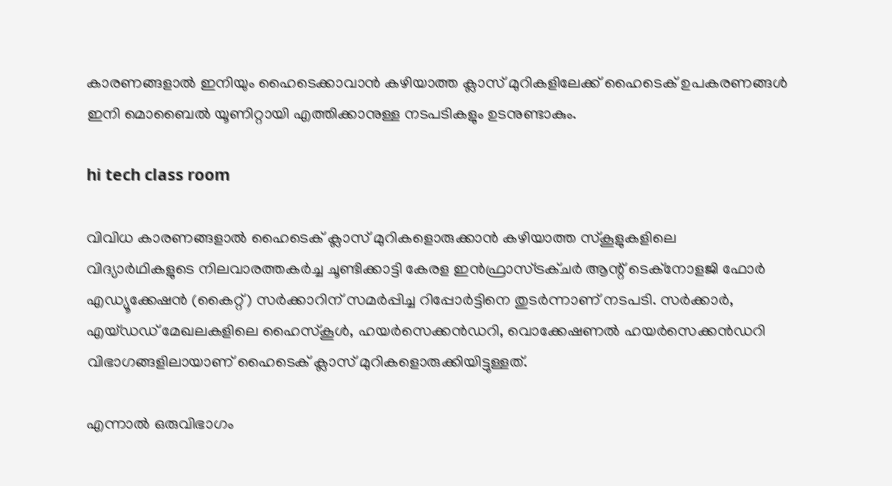കാരണങ്ങളാല്‍ ഇനിയും ഹൈടെക്കാവാന്‍ കഴിയാത്ത ക്ലാസ് മുറികളിലേക്ക് ഹൈടെക് ഉപകരണങ്ങള്‍ ഇനി മൊബൈല്‍ യൂണിറ്റായി എത്തിക്കാനുള്ള നടപടികളും ഉടനുണ്ടാകും.

hi tech class room

വിവിധ കാരണങ്ങളാല്‍ ഹൈടെക് ക്ലാസ് മുറികളൊരുക്കാന്‍ കഴിയാത്ത സ്‌കൂളുകളിലെ വിദ്യാര്‍ഥികളുടെ നിലവാരത്തകര്‍ച്ച ചൂണ്ടിക്കാട്ടി കേരള ഇന്‍ഫ്രാസ്ട്രക്ചര്‍ ആന്റ് ടെക്‌നോളജി ഫോര്‍ എഡ്യൂക്കേഷന്‍ (കൈറ്റ്) സര്‍ക്കാറിന് സമര്‍പ്പിച്ച റിപ്പോര്‍ട്ടിനെ തുടര്‍ന്നാണ് നടപടി. സര്‍ക്കാര്‍, എയ്ഡഡ് മേഖലകളിലെ ഹൈസ്‌കൂള്‍, ഹയര്‍സെക്കന്‍ഡറി, വൊക്കേഷണല്‍ ഹയര്‍സെക്കന്‍ഡറി വിഭാഗങ്ങളിലായാണ് ഹൈടെക് ക്ലാസ് മുറികളൊരുക്കിയിട്ടുള്ളത്.

എന്നാല്‍ ഒരുവിഭാഗം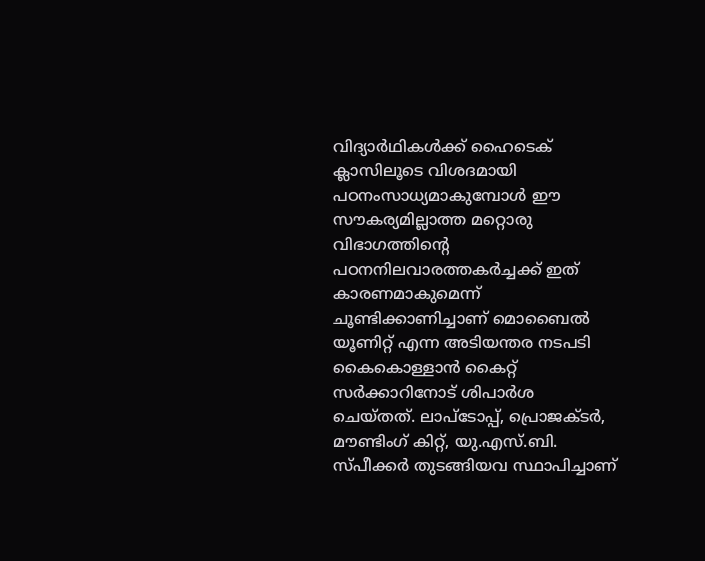വിദ്യാര്‍ഥികള്‍ക്ക് ഹൈടെക് ക്ലാസിലൂടെ വിശദമായി പഠനംസാധ്യമാകുമ്പോള്‍ ഈ സൗകര്യമില്ലാത്ത മറ്റൊരു വിഭാഗത്തിന്റെ പഠനനിലവാരത്തകര്‍ച്ചക്ക് ഇത് കാരണമാകുമെന്ന് ചൂണ്ടിക്കാണിച്ചാണ് മൊബൈല്‍ യൂണിറ്റ് എന്ന അടിയന്തര നടപടി കൈകൊള്ളാന്‍ കൈറ്റ് സര്‍ക്കാറിനോട് ശിപാര്‍ശ ചെയ്തത്. ലാപ്‌ടോപ്പ്, പ്രൊജക്ടര്‍, മൗണ്ടിംഗ് കിറ്റ്, യു.എസ്.ബി. സ്പീക്കര്‍ തുടങ്ങിയവ സ്ഥാപിച്ചാണ്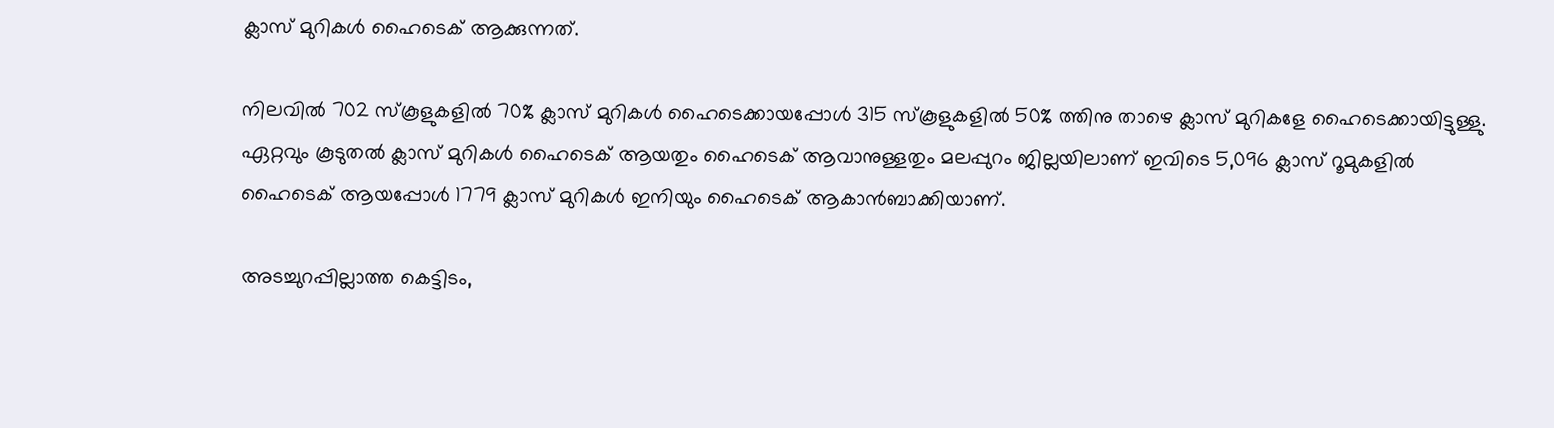ക്ലാസ് മുറികള്‍ ഹൈടെക് ആക്കുന്നത്.

നിലവില്‍ 702 സ്‌കൂളുകളില്‍ 70% ക്ലാസ് മുറികള്‍ ഹൈടെക്കായപ്പോള്‍ 315 സ്‌കൂളുകളില്‍ 50% ത്തിനു താഴെ ക്ലാസ് മുറികളേ ഹൈടെക്കായിട്ടുള്ളു. ഏറ്റവും കൂടുതല്‍ ക്ലാസ് മുറികള്‍ ഹൈടെക് ആയതും ഹൈടെക് ആവാനുള്ളതും മലപ്പുറം ജില്ലയിലാണ് ഇവിടെ 5,096 ക്ലാസ് റൂമുകളില്‍ ഹൈടെക് ആയപ്പോള്‍ 1779 ക്ലാസ് മുറികള്‍ ഇനിയും ഹൈടെക് ആകാന്‍ബാക്കിയാണ്.

അടച്ചുറപ്പില്ലാത്ത കെട്ടിടം,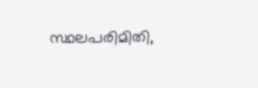സ്ഥലപരിമിതി,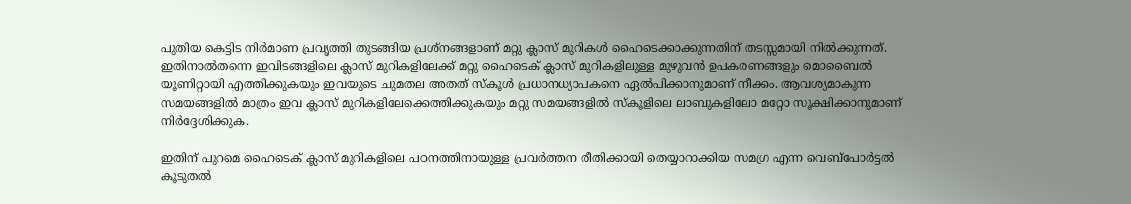പുതിയ കെട്ടിട നിര്‍മാണ പ്രവൃത്തി തുടങ്ങിയ പ്രശ്‌നങ്ങളാണ് മറ്റു ക്ലാസ് മുറികള്‍ ഹൈടെക്കാക്കുന്നതിന് തടസ്സമായി നില്‍ക്കുന്നത്. ഇതിനാല്‍തന്നെ ഇവിടങ്ങളിലെ ക്ലാസ് മുറികളിലേക്ക് മറ്റു ഹൈടെക് ക്ലാസ് മുറികളിലുള്ള മുഴുവന്‍ ഉപകരണങ്ങളും മൊബൈല്‍ യൂണിറ്റായി എത്തിക്കുകയും ഇവയുടെ ചുമതല അതത് സ്‌കൂള്‍ പ്രധാനധ്യാപകനെ ഏല്‍പിക്കാനുമാണ് നീക്കം. ആവശ്യമാകുന്ന സമയങ്ങളില്‍ മാത്രം ഇവ ക്ലാസ് മുറികളിലേക്കെത്തിക്കുകയും മറ്റു സമയങ്ങളില്‍ സ്‌കൂളിലെ ലാബുകളിലോ മറ്റോ സൂക്ഷിക്കാനുമാണ് നിര്‍ദ്ദേശിക്കുക.

ഇതിന് പുറമെ ഹൈടെക് ക്ലാസ് മുറികളിലെ പഠനത്തിനായുള്ള പ്രവര്‍ത്തന രീതിക്കായി തെയ്യാറാക്കിയ സമഗ്ര എന്ന വെബ്‌പോര്‍ട്ടല്‍ കൂടുതല്‍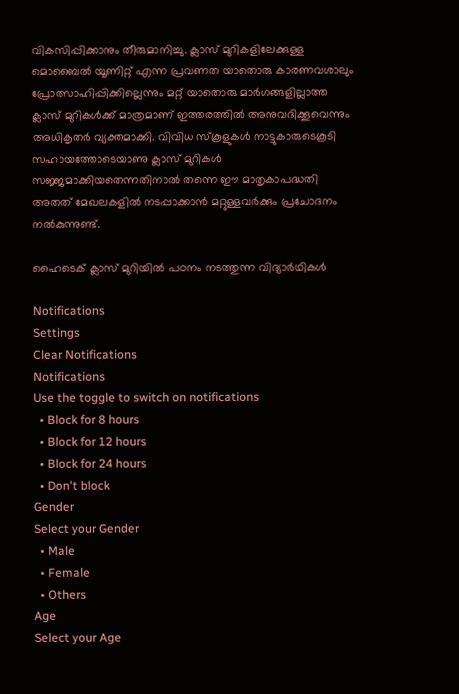വികസിപ്പിക്കാനും തീരുമാനിച്ചു. ക്ലാസ് മുറികളിലേക്കുള്ള മൊബൈല്‍ യൂണിറ്റ് എന്ന പ്രവണത യാതൊരു കാരണവശാലും പ്രോത്സാഹിപ്പിക്കില്ലെന്നും മറ്റ് യാതൊരു മാര്‍ഗങ്ങളില്ലാത്ത ക്ലാസ് മുറികള്‍ക്ക് മാത്രമാണ് ഇത്തരത്തില്‍ അനുവദിക്കൂവെന്നും അധികൃതര്‍ വ്യക്തമാക്കി. വിവിധ സ്‌കൂളുകള്‍ നാട്ടുകാരുടെകൂടി സഹായത്തോടെയാണു ക്ലാസ് മുറികള്‍ സജ്ജമാക്കിയതെന്നതിനാല്‍ തന്നെ ഈ മാതൃകാപദ്ധതി അതത് മേഖലകളില്‍ നടപ്പാക്കാന്‍ മറ്റുള്ളവര്‍ക്കും പ്രചോദനം നല്‍കുന്നുണ്ട്.

ഹൈടെക് ക്ലാസ് മുറിയില്‍ പഠനം നടത്തുന്ന വിദ്യാര്‍ഥികള്‍

Notifications
Settings
Clear Notifications
Notifications
Use the toggle to switch on notifications
  • Block for 8 hours
  • Block for 12 hours
  • Block for 24 hours
  • Don't block
Gender
Select your Gender
  • Male
  • Female
  • Others
Age
Select your Age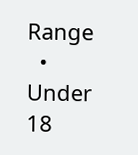Range
  • Under 18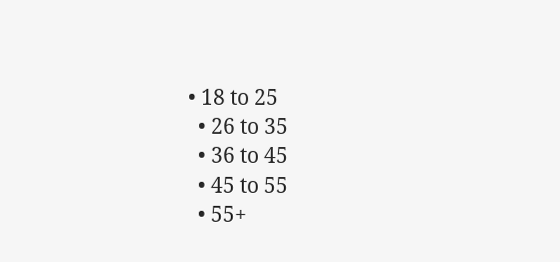• 18 to 25
  • 26 to 35
  • 36 to 45
  • 45 to 55
  • 55+